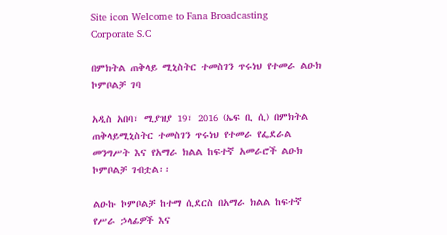Site icon Welcome to Fana Broadcasting Corporate S.C

በምክትል ጠቅላይ ሚኒስትር ተመስገን ጥሩነህ የተመራ ልዑክ ኮምቦልቻ ገባ

አዲስ አበባ፣ ሚያዝያ 19፣ 2016 (ኤፍ ቢ ሲ) በምክትል ጠቅላይሚኒስትር ተመስገን ጥሩነህ የተመራ የፌደራል መንግሥት እና የአማራ ክልል ከፍተኛ አመራሮች ልዑክ ኮምቦልቻ ገብቷል፡፡

ልዑኩ ኮምቦልቻ ከተማ ሲደርስ በአማራ ክልል ከፍተኛ የሥራ ኃላፊዎች እና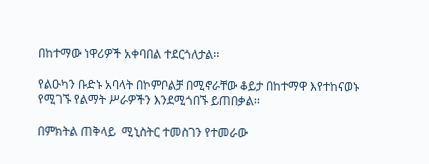በከተማው ነዋሪዎች አቀባበል ተደርጎለታል፡፡

የልዑካን ቡድኑ አባላት በኮምቦልቻ በሚኖራቸው ቆይታ በከተማዋ እየተከናወኑ የሚገኙ የልማት ሥራዎችን እንደሚጎበኙ ይጠበቃል፡፡

በምክትል ጠቅላይ  ሚኒስትር ተመስገን የተመራው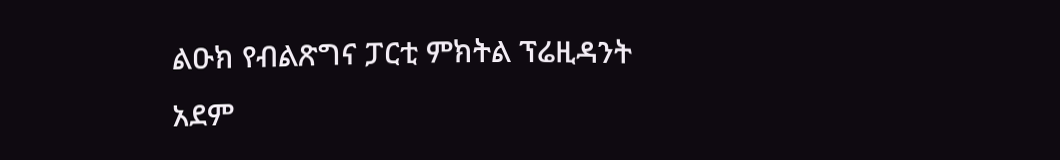ልዑክ የብልጽግና ፓርቲ ምክትል ፕሬዚዳንት አደም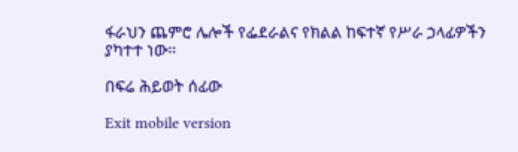ፋራህን ጨምሮ ሌሎች የፌደራልና የክልል ከፍተኛ የሥራ ኃላፊዎችን ያካተተ ነው፡፡

በፍሬ ሕይወት ሰፊው

Exit mobile version